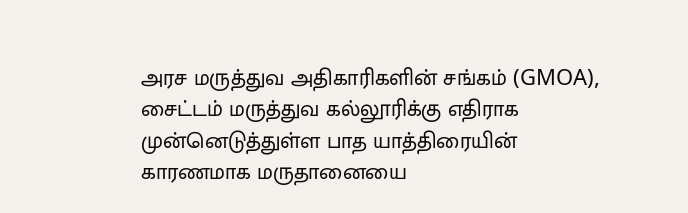அரச மருத்துவ அதிகாரிகளின் சங்கம் (GMOA), சைட்டம் மருத்துவ கல்லூரிக்கு எதிராக முன்னெடுத்துள்ள பாத யாத்திரையின் காரணமாக மருதானையை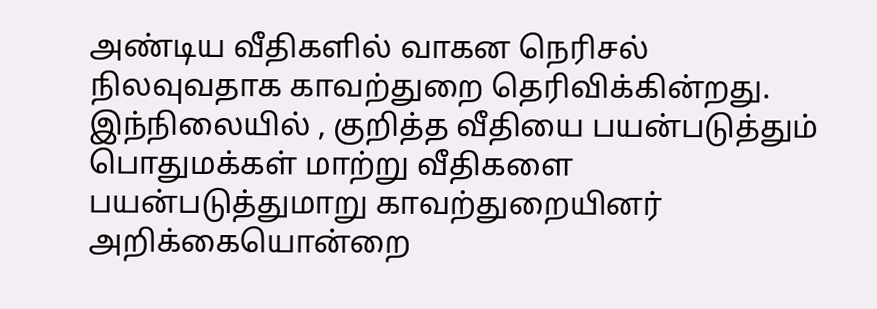அண்டிய வீதிகளில் வாகன நெரிசல் நிலவுவதாக காவற்துறை தெரிவிக்கின்றது.
இந்நிலையில் , குறித்த வீதியை பயன்படுத்தும் பொதுமக்கள் மாற்று வீதிகளை பயன்படுத்துமாறு காவற்துறையினர் அறிக்கையொன்றை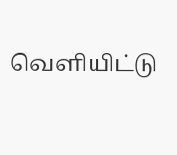வௌியிட்டு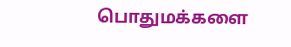பொதுமக்களை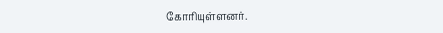கோரியுள்ளனர்.